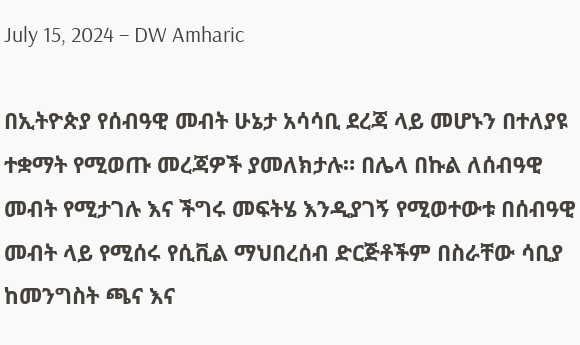July 15, 2024 – DW Amharic

በኢትዮጵያ የሰብዓዊ መብት ሁኔታ አሳሳቢ ደረጃ ላይ መሆኑን በተለያዩ ተቋማት የሚወጡ መረጃዎች ያመለክታሉ። በሌላ በኩል ለሰብዓዊ መብት የሚታገሉ እና ችግሩ መፍትሄ እንዲያገኝ የሚወተውቱ በሰብዓዊ መብት ላይ የሚሰሩ የሲቪል ማህበረሰብ ድርጅቶችም በስራቸው ሳቢያ ከመንግስት ጫና እና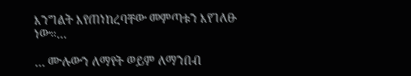እንግልት እየጠነከረባቸው መምጣቱን እየገለፁ ነው።…

… ሙሉውን ለማየት ወይም ለማንበብ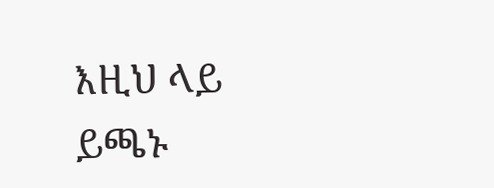እዚህ ላይ ይጫኑ